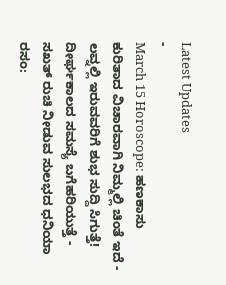Latest Updates
-
March 15 Horoscope: ಹಣಕಾಸು ಕುರಿತಾದ ವಿಚಾರವಾಗಿ ನಿಮ್ಮಲ್ಲಿ ಚಿಂತೆ ಇದೆ -
ಲವ್ನಲ್ಲಿ ಇರುವವರಿಗೆ ಶುಭ ಸುದ್ದಿ ಸಿಗುತ್ತೆ! ದೀರ್ಘಕಾಲದ ಸಮಸ್ಯೆ ಬಗೆಹರಿಯುತ್ತೆ -
ಸಖತ್ ರುಚಿ ನೀಡುವ ಸುಲಭದ ಧನಿಯಾ ರಸಂ: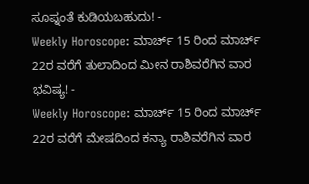ಸೂಪ್ನಂತೆ ಕುಡಿಯಬಹುದು! -
Weekly Horoscope: ಮಾರ್ಚ್ 15 ರಿಂದ ಮಾರ್ಚ್ 22ರ ವರೆಗೆ ತುಲಾದಿಂದ ಮೀನ ರಾಶಿವರೆಗಿನ ವಾರ ಭವಿಷ್ಯ! -
Weekly Horoscope: ಮಾರ್ಚ್ 15 ರಿಂದ ಮಾರ್ಚ್ 22ರ ವರೆಗೆ ಮೇಷದಿಂದ ಕನ್ಯಾ ರಾಶಿವರೆಗಿನ ವಾರ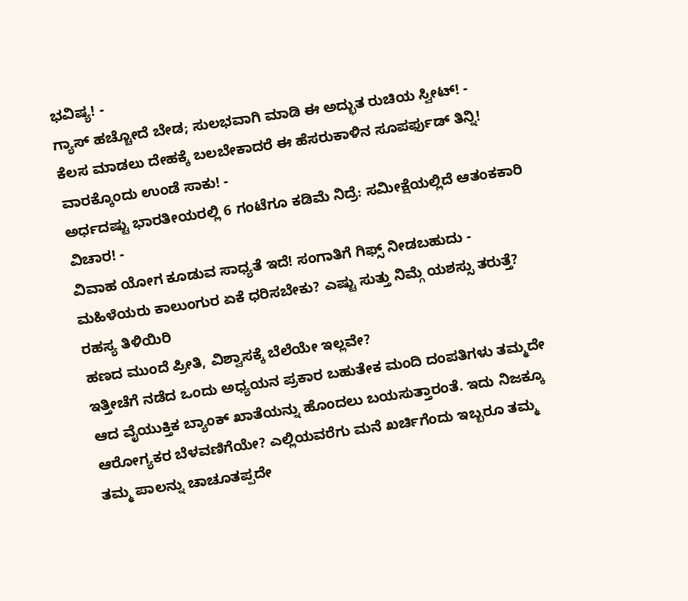ಭವಿಷ್ಯ! -
ಗ್ಯಾಸ್ ಹಚ್ಚೋದೆ ಬೇಡ; ಸುಲಭವಾಗಿ ಮಾಡಿ ಈ ಅದ್ಭುತ ರುಚಿಯ ಸ್ವೀಟ್! -
ಕೆಲಸ ಮಾಡಲು ದೇಹಕ್ಕೆ ಬಲಬೇಕಾದರೆ ಈ ಹೆಸರುಕಾಳಿನ ಸೂಪರ್ಫುಡ್ ತಿನ್ನಿ! ವಾರಕ್ಕೊಂದು ಉಂಡೆ ಸಾಕು! -
ಅರ್ಧದಷ್ಟು ಭಾರತೀಯರಲ್ಲಿ 6 ಗಂಟೆಗೂ ಕಡಿಮೆ ನಿದ್ರೆ: ಸಮೀಕ್ಷೆಯಲ್ಲಿದೆ ಆತಂಕಕಾರಿ ವಿಚಾರ! -
ವಿವಾಹ ಯೋಗ ಕೂಡುವ ಸಾಧ್ಯತೆ ಇದೆ! ಸಂಗಾತಿಗೆ ಗಿಫ್ಸ್ ನೀಡಬಹುದು -
ಮಹಿಳೆಯರು ಕಾಲುಂಗುರ ಏಕೆ ಧರಿಸಬೇಕು? ಎಷ್ಟು ಸುತ್ತು ನಿಮ್ಗೆ ಯಶಸ್ಸು ತರುತ್ತೆ? ರಹಸ್ಯ ತಿಳಿಯಿರಿ
ಹಣದ ಮುಂದೆ ಪ್ರೀತಿ, ವಿಶ್ವಾಸಕ್ಕೆ ಬೆಲೆಯೇ ಇಲ್ಲವೇ?
ಇತ್ತೀಚೆಗೆ ನಡೆದ ಒಂದು ಅಧ್ಯಯನ ಪ್ರಕಾರ ಬಹುತೇಕ ಮಂದಿ ದಂಪತಿಗಳು ತಮ್ಮದೇ ಆದ ವೈಯುಕ್ತಿಕ ಬ್ಯಾಂಕ್ ಖಾತೆಯನ್ನು ಹೊಂದಲು ಬಯಸುತ್ತಾರಂತೆ. ಇದು ನಿಜಕ್ಕೂ ಆರೋಗ್ಯಕರ ಬೆಳವಣಿಗೆಯೇ? ಎಲ್ಲಿಯವರೆಗು ಮನೆ ಖರ್ಚಿಗೆಂದು ಇಬ್ಬರೂ ತಮ್ಮ ತಮ್ಮ ಪಾಲನ್ನು ಚಾಚೂತಪ್ಪದೇ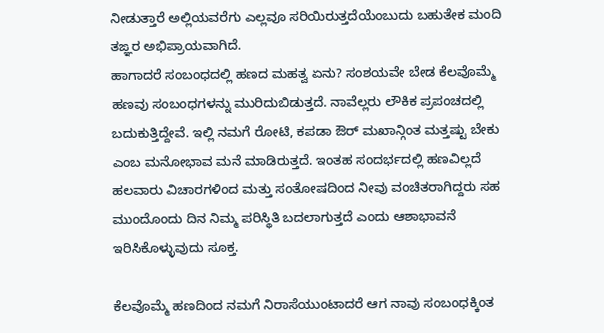ನೀಡುತ್ತಾರೆ ಅಲ್ಲಿಯವರೆಗು ಎಲ್ಲವೂ ಸರಿಯಿರುತ್ತದೆಯೆಂಬುದು ಬಹುತೇಕ ಮಂದಿ ತಙ್ಞರ ಅಭಿಪ್ರಾಯವಾಗಿದೆ.
ಹಾಗಾದರೆ ಸಂಬಂಧದಲ್ಲಿ ಹಣದ ಮಹತ್ವ ಏನು? ಸಂಶಯವೇ ಬೇಡ ಕೆಲವೊಮ್ಮೆ ಹಣವು ಸಂಬಂಧಗಳನ್ನು ಮುರಿದುಬಿಡುತ್ತದೆ. ನಾವೆಲ್ಲರು ಲೌಕಿಕ ಪ್ರಪಂಚದಲ್ಲಿ ಬದುಕುತ್ತಿದ್ದೇವೆ. ಇಲ್ಲಿ ನಮಗೆ ರೋಟಿ, ಕಪಡಾ ಔರ್ ಮಖಾನ್ಗಿಂತ ಮತ್ತಷ್ಟು ಬೇಕು ಎಂಬ ಮನೋಭಾವ ಮನೆ ಮಾಡಿರುತ್ತದೆ. ಇಂತಹ ಸಂದರ್ಭದಲ್ಲಿ ಹಣವಿಲ್ಲದೆ ಹಲವಾರು ವಿಚಾರಗಳಿಂದ ಮತ್ತು ಸಂತೋಷದಿಂದ ನೀವು ವಂಚಿತರಾಗಿದ್ದರು ಸಹ ಮುಂದೊಂದು ದಿನ ನಿಮ್ಮ ಪರಿಸ್ಥಿತಿ ಬದಲಾಗುತ್ತದೆ ಎಂದು ಆಶಾಭಾವನೆ ಇರಿಸಿಕೊಳ್ಳುವುದು ಸೂಕ್ತ.

ಕೆಲವೊಮ್ಮೆ ಹಣದಿಂದ ನಮಗೆ ನಿರಾಸೆಯುಂಟಾದರೆ ಆಗ ನಾವು ಸಂಬಂಧಕ್ಕಿಂತ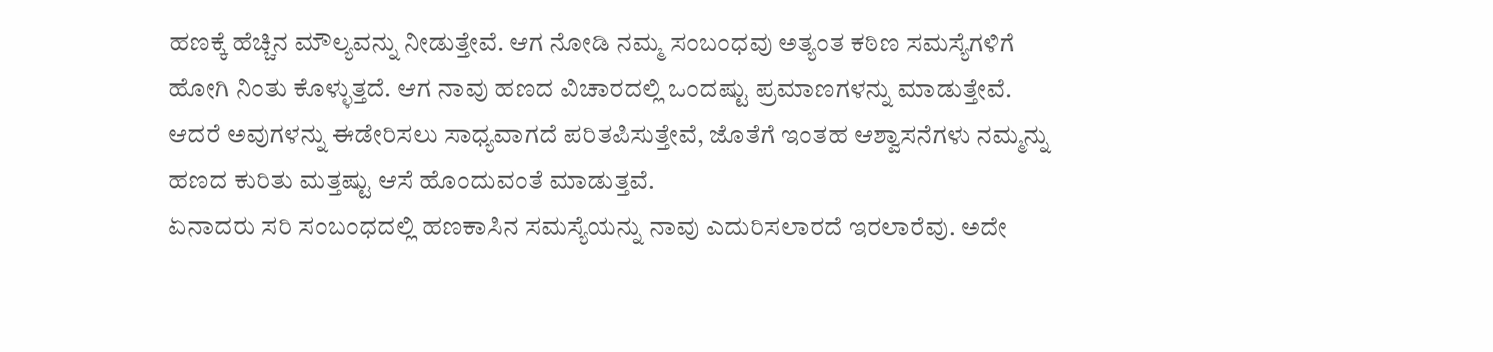ಹಣಕ್ಕೆ ಹೆಚ್ಚಿನ ಮೌಲ್ಯವನ್ನು ನೀಡುತ್ತೇವೆ. ಆಗ ನೋಡಿ ನಮ್ಮ ಸಂಬಂಧವು ಅತ್ಯಂತ ಕಠಿಣ ಸಮಸ್ಯೆಗಳಿಗೆ ಹೋಗಿ ನಿಂತು ಕೊಳ್ಳುತ್ತದೆ. ಆಗ ನಾವು ಹಣದ ವಿಚಾರದಲ್ಲಿ ಒಂದಷ್ಟು ಪ್ರಮಾಣಗಳನ್ನು ಮಾಡುತ್ತೇವೆ. ಆದರೆ ಅವುಗಳನ್ನು ಈಡೇರಿಸಲು ಸಾಧ್ಯವಾಗದೆ ಪರಿತಪಿಸುತ್ತೇವೆ, ಜೊತೆಗೆ ಇಂತಹ ಆಶ್ವಾಸನೆಗಳು ನಮ್ಮನ್ನು ಹಣದ ಕುರಿತು ಮತ್ತಷ್ಟು ಆಸೆ ಹೊಂದುವಂತೆ ಮಾಡುತ್ತವೆ.
ಏನಾದರು ಸರಿ ಸಂಬಂಧದಲ್ಲಿ ಹಣಕಾಸಿನ ಸಮಸ್ಯೆಯನ್ನು ನಾವು ಎದುರಿಸಲಾರದೆ ಇರಲಾರೆವು. ಅದೇ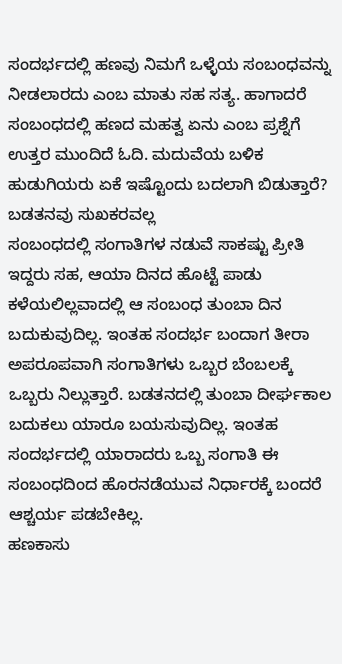ಸಂದರ್ಭದಲ್ಲಿ ಹಣವು ನಿಮಗೆ ಒಳ್ಳೆಯ ಸಂಬಂಧವನ್ನು ನೀಡಲಾರದು ಎಂಬ ಮಾತು ಸಹ ಸತ್ಯ. ಹಾಗಾದರೆ ಸಂಬಂಧದಲ್ಲಿ ಹಣದ ಮಹತ್ವ ಏನು ಎಂಬ ಪ್ರಶ್ನೆಗೆ ಉತ್ತರ ಮುಂದಿದೆ ಓದಿ. ಮದುವೆಯ ಬಳಿಕ ಹುಡುಗಿಯರು ಏಕೆ ಇಷ್ಟೊಂದು ಬದಲಾಗಿ ಬಿಡುತ್ತಾರೆ?
ಬಡತನವು ಸುಖಕರವಲ್ಲ
ಸಂಬಂಧದಲ್ಲಿ ಸಂಗಾತಿಗಳ ನಡುವೆ ಸಾಕಷ್ಟು ಪ್ರೀತಿ ಇದ್ದರು ಸಹ, ಆಯಾ ದಿನದ ಹೊಟ್ಟೆ ಪಾಡು ಕಳೆಯಲಿಲ್ಲವಾದಲ್ಲಿ ಆ ಸಂಬಂಧ ತುಂಬಾ ದಿನ ಬದುಕುವುದಿಲ್ಲ. ಇಂತಹ ಸಂದರ್ಭ ಬಂದಾಗ ತೀರಾ ಅಪರೂಪವಾಗಿ ಸಂಗಾತಿಗಳು ಒಬ್ಬರ ಬೆಂಬಲಕ್ಕೆ ಒಬ್ಬರು ನಿಲ್ಲುತ್ತಾರೆ. ಬಡತನದಲ್ಲಿ ತುಂಬಾ ದೀರ್ಘಕಾಲ ಬದುಕಲು ಯಾರೂ ಬಯಸುವುದಿಲ್ಲ. ಇಂತಹ ಸಂದರ್ಭದಲ್ಲಿ ಯಾರಾದರು ಒಬ್ಬ ಸಂಗಾತಿ ಈ ಸಂಬಂಧದಿಂದ ಹೊರನಡೆಯುವ ನಿರ್ಧಾರಕ್ಕೆ ಬಂದರೆ ಆಶ್ಚರ್ಯ ಪಡಬೇಕಿಲ್ಲ.
ಹಣಕಾಸು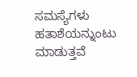ಸಮಸ್ಯೆಗಳು ಹತಾಶೆಯನ್ನುಂಟು ಮಾಡುತ್ತವೆ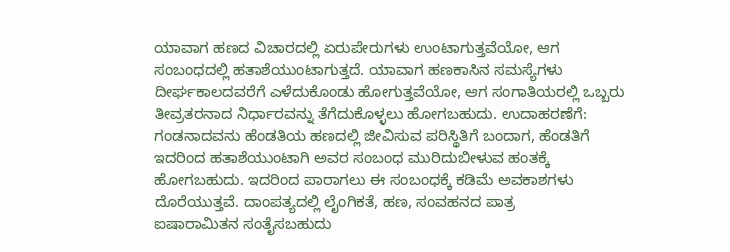ಯಾವಾಗ ಹಣದ ವಿಚಾರದಲ್ಲಿ ಏರುಪೇರುಗಳು ಉಂಟಾಗುತ್ತವೆಯೋ, ಆಗ ಸಂಬಂಧದಲ್ಲಿ ಹತಾಶೆಯುಂಟಾಗುತ್ತದೆ. ಯಾವಾಗ ಹಣಕಾಸಿನ ಸಮಸ್ಯೆಗಳು ದೀರ್ಘಕಾಲದವರೆಗೆ ಎಳೆದುಕೊಂಡು ಹೋಗುತ್ತವೆಯೋ, ಆಗ ಸಂಗಾತಿಯರಲ್ಲಿ ಒಬ್ಬರು ತೀವ್ರತರನಾದ ನಿರ್ಧಾರವನ್ನು ತೆಗೆದುಕೊಳ್ಳಲು ಹೋಗಬಹುದು. ಉದಾಹರಣೆಗೆ: ಗಂಡನಾದವನು ಹೆಂಡತಿಯ ಹಣದಲ್ಲಿ ಜೀವಿಸುವ ಪರಿಸ್ಥಿತಿಗೆ ಬಂದಾಗ, ಹೆಂಡತಿಗೆ ಇದರಿಂದ ಹತಾಶೆಯುಂಟಾಗಿ ಅವರ ಸಂಬಂಧ ಮುರಿದುಬೀಳುವ ಹಂತಕ್ಕೆ ಹೋಗಬಹುದು. ಇದರಿಂದ ಪಾರಾಗಲು ಈ ಸಂಬಂಧಕ್ಕೆ ಕಡಿಮೆ ಅವಕಾಶಗಳು ದೊರೆಯುತ್ತವೆ. ದಾಂಪತ್ಯದಲ್ಲಿ ಲೈಂಗಿಕತೆ, ಹಣ, ಸಂವಹನದ ಪಾತ್ರ
ಐಷಾರಾಮಿತನ ಸಂತೈಸಬಹುದು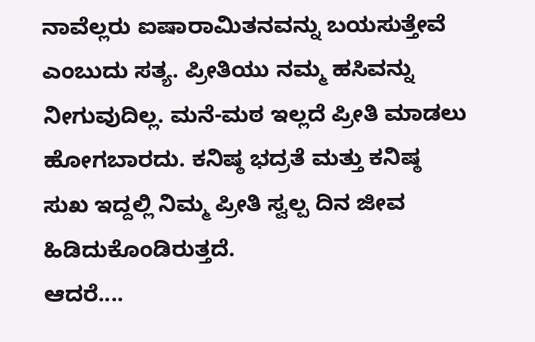ನಾವೆಲ್ಲರು ಐಷಾರಾಮಿತನವನ್ನು ಬಯಸುತ್ತೇವೆ ಎಂಬುದು ಸತ್ಯ. ಪ್ರೀತಿಯು ನಮ್ಮ ಹಸಿವನ್ನು ನೀಗುವುದಿಲ್ಲ. ಮನೆ-ಮಠ ಇಲ್ಲದೆ ಪ್ರೀತಿ ಮಾಡಲು ಹೋಗಬಾರದು. ಕನಿಷ್ಠ ಭದ್ರತೆ ಮತ್ತು ಕನಿಷ್ಠ ಸುಖ ಇದ್ದಲ್ಲಿ ನಿಮ್ಮ ಪ್ರೀತಿ ಸ್ವಲ್ಪ ದಿನ ಜೀವ ಹಿಡಿದುಕೊಂಡಿರುತ್ತದೆ.
ಆದರೆ....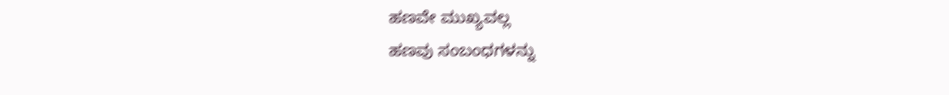ಹಣವೇ ಮುಖ್ಯವಲ್ಲ
ಹಣವು ಸಂಬಂಧಗಳನ್ನು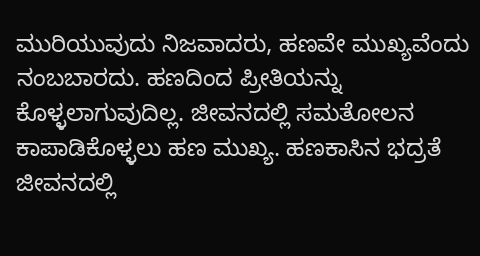ಮುರಿಯುವುದು ನಿಜವಾದರು, ಹಣವೇ ಮುಖ್ಯವೆಂದು ನಂಬಬಾರದು. ಹಣದಿಂದ ಪ್ರೀತಿಯನ್ನು ಕೊಳ್ಳಲಾಗುವುದಿಲ್ಲ. ಜೀವನದಲ್ಲಿ ಸಮತೋಲನ ಕಾಪಾಡಿಕೊಳ್ಳಲು ಹಣ ಮುಖ್ಯ. ಹಣಕಾಸಿನ ಭದ್ರತೆ ಜೀವನದಲ್ಲಿ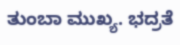ತುಂಬಾ ಮುಖ್ಯ. ಭದ್ರತೆ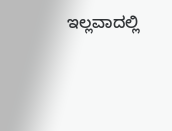ಇಲ್ಲವಾದಲ್ಲಿ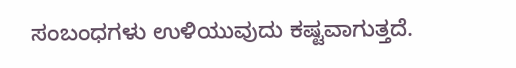ಸಂಬಂಧಗಳು ಉಳಿಯುವುದು ಕಷ್ಟವಾಗುತ್ತದೆ.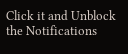Click it and Unblock the Notifications